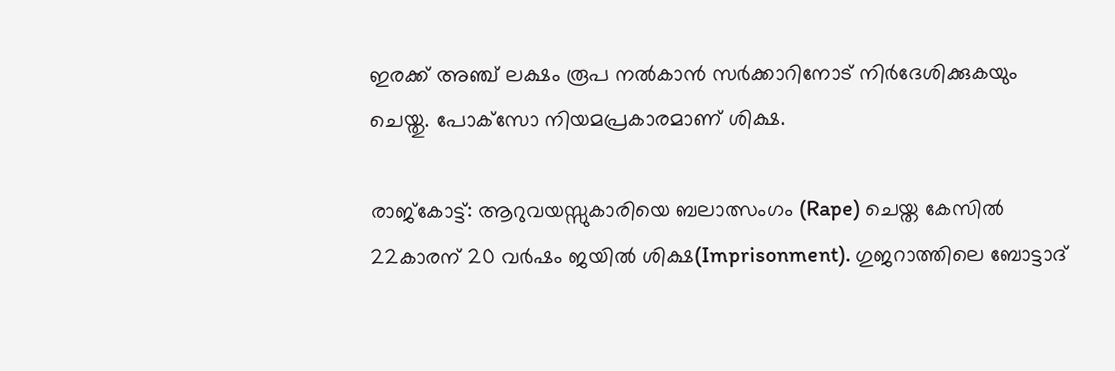ഇരക്ക് അഞ്ച് ലക്ഷം രൂപ നല്‍കാന്‍ സര്‍ക്കാറിനോട് നിര്‍ദേശിക്കുകയും ചെയ്തു. പോക്‌സോ നിയമപ്രകാരമാണ് ശിക്ഷ.

രാജ്‌കോട്ട്: ആറുവയസ്സുകാരിയെ ബലാത്സംഗം (Rape) ചെയ്ത കേസില്‍ 22കാരന് 20 വര്‍ഷം ജയില്‍ ശിക്ഷ(Imprisonment). ഗുജറാത്തിലെ ബോട്ടാദ്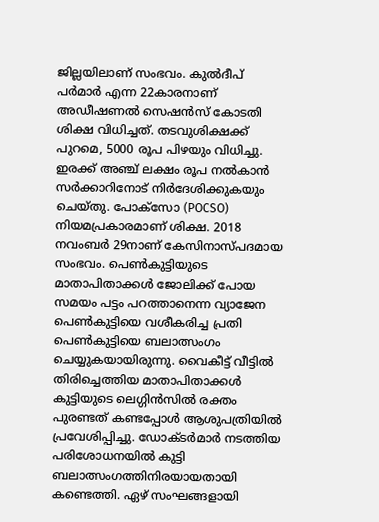ജില്ലയിലാണ് സംഭവം. കുല്‍ദീപ് പര്‍മാര്‍ എന്ന 22കാരനാണ് അഡീഷണല്‍ സെഷന്‍സ് കോടതി ശിക്ഷ വിധിച്ചത്. തടവുശിക്ഷക്ക് പുറമെ, 5000 രൂപ പിഴയും വിധിച്ചു. ഇരക്ക് അഞ്ച് ലക്ഷം രൂപ നല്‍കാന്‍ സര്‍ക്കാറിനോട് നിര്‍ദേശിക്കുകയും ചെയ്തു. പോക്‌സോ (POCSO) നിയമപ്രകാരമാണ് ശിക്ഷ. 2018 നവംബര്‍ 29നാണ് കേസിനാസ്പദമായ സംഭവം. പെണ്‍കുട്ടിയുടെ മാതാപിതാക്കള്‍ ജോലിക്ക് പോയ സമയം പട്ടം പറത്താനെന്ന വ്യാജേന പെണ്‍കുട്ടിയെ വശീകരിച്ച പ്രതി പെണ്‍കുട്ടിയെ ബലാത്സംഗം ചെയ്യുകയായിരുന്നു. വൈകീട്ട് വീട്ടില്‍ തിരിച്ചെത്തിയ മാതാപിതാക്കള്‍ കുട്ടിയുടെ ലെഗ്ഗിന്‍സില്‍ രക്തം പുരണ്ടത് കണ്ടപ്പോള്‍ ആശുപത്രിയില്‍ പ്രവേശിപ്പിച്ചു. ഡോക്ടര്‍മാര്‍ നടത്തിയ പരിശോധനയില്‍ കുട്ടി ബലാത്സംഗത്തിനിരയായതായി കണ്ടെത്തി. ഏഴ് സംഘങ്ങളായി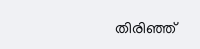തിരിഞ്ഞ്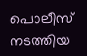പൊലീസ് നടത്തിയ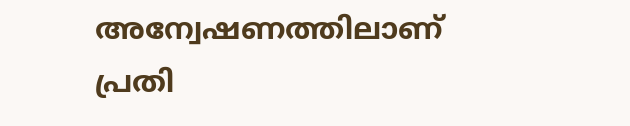അന്വേഷണത്തിലാണ് പ്രതി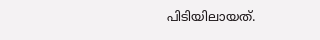പിടിയിലായത്.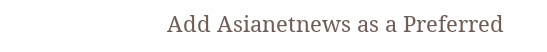Add Asianetnews as a Preferred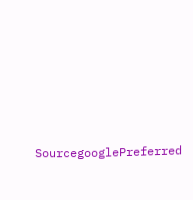SourcegooglePreferred